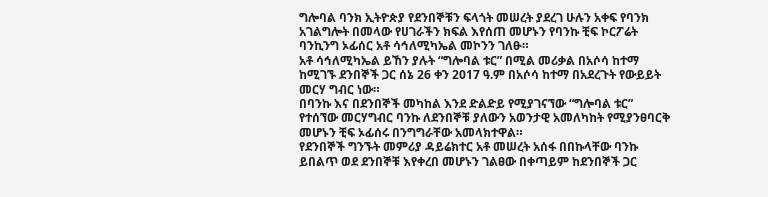ግሎባል ባንክ ኢትዮጵያ የደንበኞቹን ፍላጎት መሠረት ያደረገ ሁሉን አቀፍ የባንክ አገልግሎት በመላው የሀገራችን ክፍል እየሰጠ መሆኑን የባንኩ ቺፍ ኮርፖሬት ባንኪንግ ኦፊሰር አቶ ሳኅለሚካኤል መኮንን ገለፁ።
አቶ ሳኅለሚካኤል ይኸን ያሉት “ግሎባል ቱር” በሚል መሪቃል በአሶሳ ከተማ ከሚገኙ ደንበኞች ጋር ሰኔ 26 ቀን 2017 ዓ.ም በአሶሳ ከተማ በአደረጉት የውይይት መርሃ ግብር ነው።
በባንኩ እና በደንበኞች መካከል እንደ ድልድይ የሚያገናኘው “ግሎባል ቱር” የተሰኘው መርሃግብር ባንኩ ለደንበኞቹ ያለውን አወንታዊ አመለካከት የሚያንፀባርቅ መሆኑን ቺፍ ኦፊሰሩ በንግግራቸው አመላክተዋል።
የደንበኞች ግንኙት መምሪያ ዳይሬክተር አቶ መሠረት አሰፋ በበኩላቸው ባንኩ ይበልጥ ወደ ደንበኞቹ እየቀረበ መሆኑን ገልፀው በቀጣይም ከደንበኞች ጋር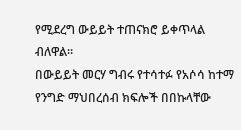የሚደረግ ውይይት ተጠናክሮ ይቀጥላል ብለዋል።
በውይይት መርሃ ግብሩ የተሳተፉ የአሶሳ ከተማ የንግድ ማህበረሰብ ክፍሎች በበኩላቸው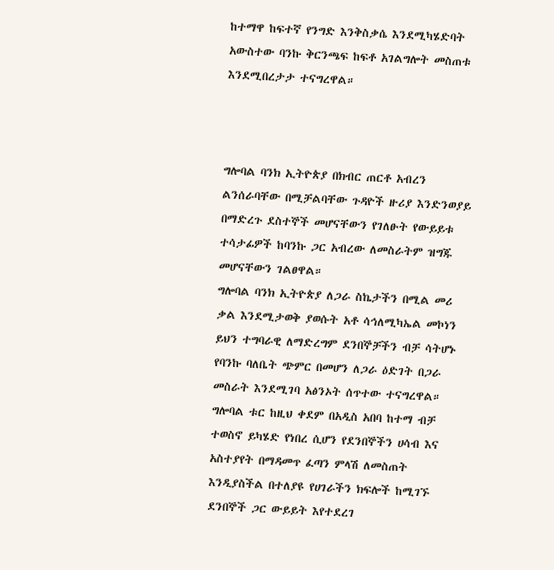ከተማዋ ከፍተኛ የንግድ እንቅስቃሴ እንደሚካሄድባት አውስተው ባንኩ ቅርንጫፍ ከፍቶ አገልግሎት መስጠቱ እንደሚበረታታ ተናግረዋል።



ግሎባል ባንክ ኢትዮጵያ በክብር ጠርቶ አብረን ልንሰራባቸው በሚቻልባቸው ጉዳዮች ዙሪያ እንድንወያይ በማድረጉ ደስተኞች መሆናቸውን የገለፁት የውይይቱ ተሳታፊዎች ከባንኩ ጋር አብረው ለመስራትም ዝግጁ መሆናቸውን ገልፀዋል።
ግሎባል ባንክ ኢትዮጵያ ለጋራ ስኬታችን በሚል መሪ ቃል እንደሚታወቅ ያወሱት አቶ ሳኅለሚካኤል መኮነን ይህን ተግባራዊ ለማድረግም ደንበኞቻችን ብቻ ሳትሆኑ የባንኩ ባለቤት ጭምር በመሆን ለጋራ ዕድገት በጋራ መስራት እንደሚገባ አፅንኦት ሰጥተው ተናግረዋል።
ግሎባል ቱር ከዚህ ቀደም በአዲስ አበባ ከተማ ብቻ ተወስኖ ይካሄድ የነበረ ሲሆን የደንበኞችን ሀሳብ እና አስተያየት በማዳመጥ ፈጣን ምላሽ ለመስጠት እንዲያስችል በተለያዩ የሀገራችን ክፍሎች ከሚገኙ ደንበኞች ጋር ውይይት እየተደረገ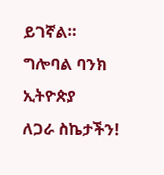ይገኛል።
ግሎባል ባንክ ኢትዮጵያ
ለጋራ ስኬታችን!